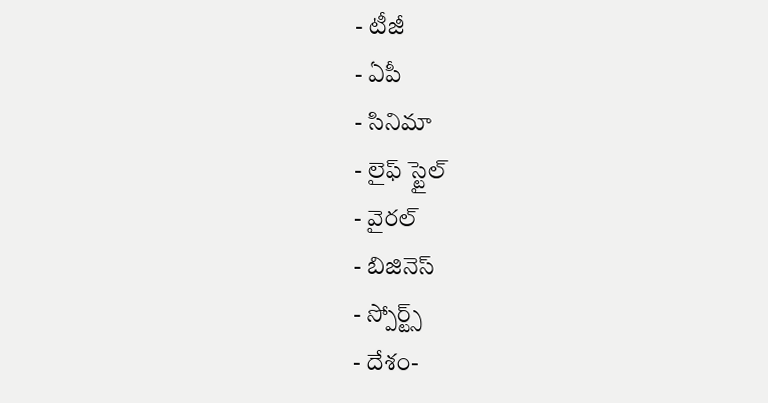- టీజీ
- ఏపీ
- సినిమా
- లైఫ్ స్టైల్
- వైరల్
- బిజినెస్
- స్పోర్ట్స్
- దేశం-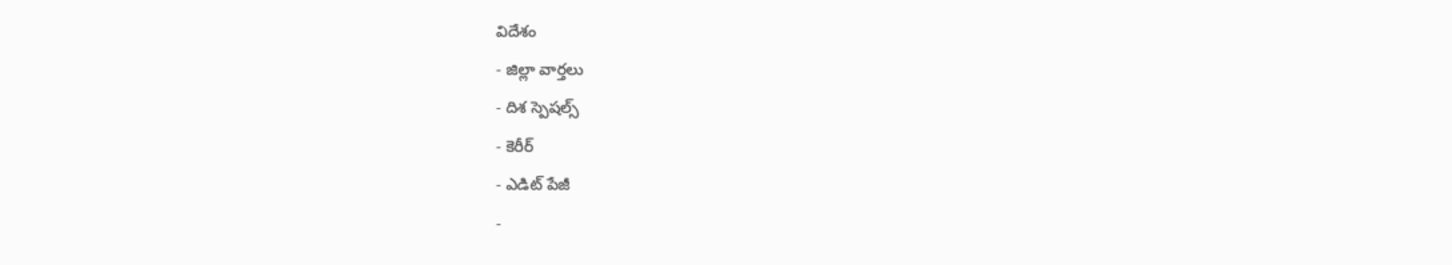విదేశం
- జిల్లా వార్తలు
- దిశ స్పెషల్స్
- కెరీర్
- ఎడిట్ పేజీ
-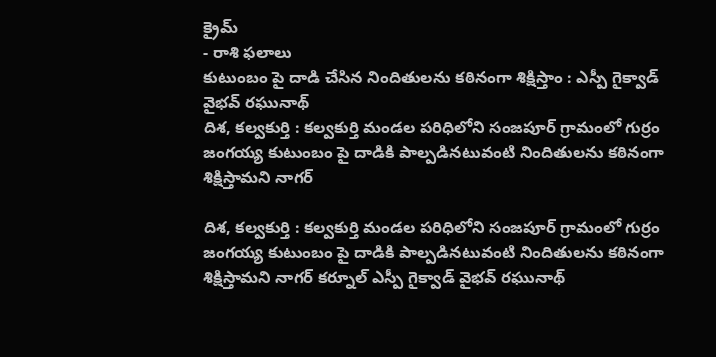క్రైమ్
- రాశి ఫలాలు
కుటుంబం పై దాడి చేసిన నిందితులను కఠినంగా శిక్షిస్తాం : ఎస్పీ గైక్వాడ్ వైభవ్ రఘునాథ్
దిశ, కల్వకుర్తి : కల్వకుర్తి మండల పరిధిలోని సంజపూర్ గ్రామంలో గుర్రం జంగయ్య కుటుంబం పై దాడికి పాల్పడినటువంటి నిందితులను కఠినంగా శిక్షిస్తామని నాగర్

దిశ, కల్వకుర్తి : కల్వకుర్తి మండల పరిధిలోని సంజపూర్ గ్రామంలో గుర్రం జంగయ్య కుటుంబం పై దాడికి పాల్పడినటువంటి నిందితులను కఠినంగా శిక్షిస్తామని నాగర్ కర్నూల్ ఎస్పీ గైక్వాడ్ వైభవ్ రఘునాథ్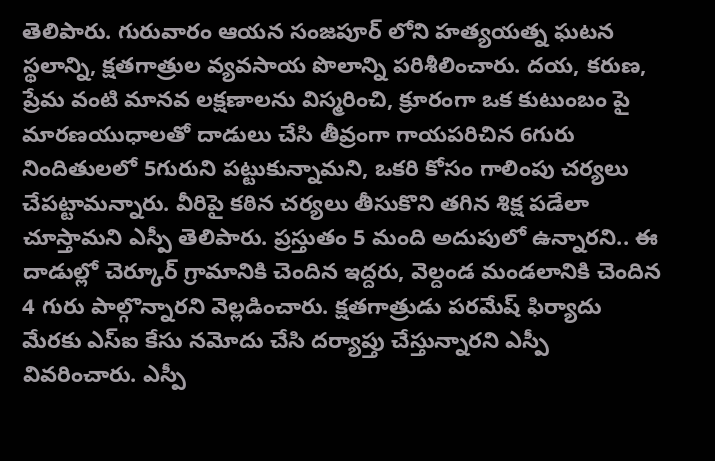తెలిపారు. గురువారం ఆయన సంజపూర్ లోని హత్యయత్న ఘటన స్థలాన్ని, క్షతగాత్రుల వ్యవసాయ పొలాన్ని పరిశీలించారు. దయ, కరుణ, ప్రేమ వంటి మానవ లక్షణాలను విస్మరించి, క్రూరంగా ఒక కుటుంబం పై మారణయుధాలతో దాడులు చేసి తీవ్రంగా గాయపరిచిన 6గురు నిందితులలో 5గురుని పట్టుకున్నామని, ఒకరి కోసం గాలింపు చర్యలు చేపట్టామన్నారు. వీరిపై కఠిన చర్యలు తీసుకొని తగిన శిక్ష పడేలా చూస్తామని ఎస్పీ తెలిపారు. ప్రస్తుతం 5 మంది అదుపులో ఉన్నారని.. ఈ దాడుల్లో చెర్కూర్ గ్రామానికి చెందిన ఇద్దరు, వెల్దండ మండలానికి చెందిన 4 గురు పాల్గొన్నారని వెల్లడించారు. క్షతగాత్రుడు పరమేష్ ఫిర్యాదు మేరకు ఎస్ఐ కేసు నమోదు చేసి దర్యాప్తు చేస్తున్నారని ఎస్పీ వివరించారు. ఎస్పీ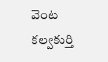వెంట కల్వకుర్తి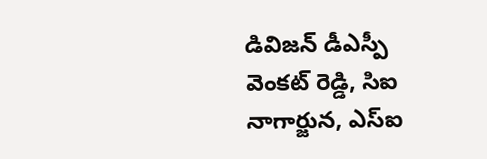డివిజన్ డీఎస్పీ వెంకట్ రెడ్డి, సిఐ నాగార్జున, ఎస్ఐ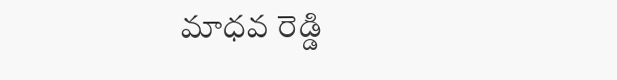మాధవ రెడ్డి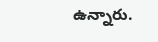ఉన్నారు.